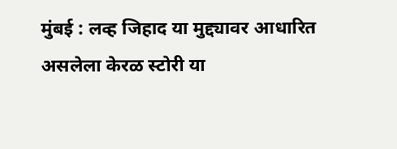मुंबई : लव्ह जिहाद या मुद्द्यावर आधारित असलेला केरळ स्टोरी या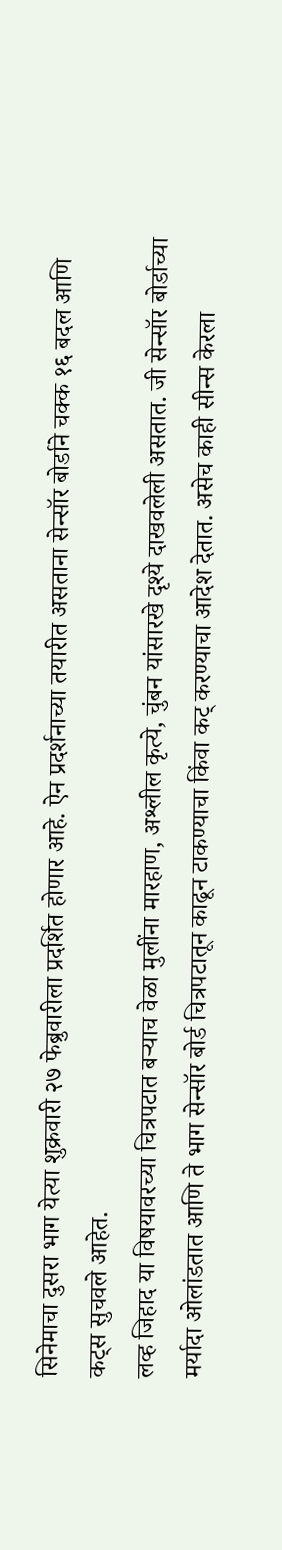सिनेमाचा दुसरा भाग येत्या शुक्रवारी २७ फेब्रुवारीला प्रदर्शित होणार आहे. ऐन प्रदर्शनाच्या तयारीत असताना सेन्सॉर बोर्डाने चक्क १६ बदल आणि कट्स सुचवले आहेत.
लव्ह जिहाद या विषयावरच्या चित्रपटात बऱ्याच वेळा मुलींना मारहाण, अश्लील कृत्ये, चुंबन यांसारखे दृश्ये दाखवलेली असतात. जी सेन्सॉर बोर्डाच्या मर्यादा ओलांडतात आणि ते भाग सेन्सॉर बोर्ड चित्रपटातून काढून टाकण्याचा किंवा कट् करण्याचा आदेश देतात. असेच काही सीन्स केरला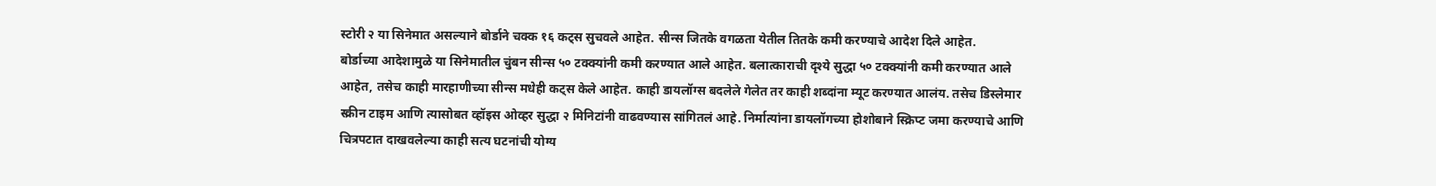स्टोरी २ या सिनेमात असल्याने बोर्डाने चक्क १६ कट्स सुचवले आहेत. सीन्स जितके वगळता येतील तितके कमी करण्याचे आदेश दिले आहेत.
बोर्डाच्या आदेशामुळे या सिनेमातील चुंबन सीन्स ५० टक्क्यांनी कमी करण्यात आले आहेत. बलात्काराची दृश्ये सुद्धा ५० टक्क्यांनी कमी करण्यात आले आहेत, तसेच काही मारहाणीच्या सीन्स मधेही कट्स केले आहेत. काही डायलॉग्स बदलेले गेलेत तर काही शब्दांना म्यूट करण्यात आलंय. तसेच डिस्लेमार स्क्रीन टाइम आणि त्यासोबत व्हॉइस ओव्हर सुद्धा २ मिनिटांनी वाढवण्यास सांगितलं आहे. निर्मात्यांना डायलॉगच्या होशोबाने स्क्रिप्ट जमा करण्याचे आणि चित्रपटात दाखवलेल्या काही सत्य घटनांची योग्य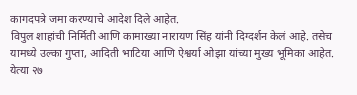कागदपत्रे जमा करण्याचे आदेश दिले आहेत.
विपुल शाहांची निर्मिती आणि कामाख्या नारायण सिंह यांनी दिग्दर्शन केलं आहे. तसेच यामध्ये उल्का गुप्ता, आदिती भाटिया आणि ऐश्वर्या ओझा यांच्या मुख्य भूमिका आहेत. येत्या २७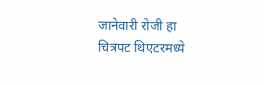जानेवारी रोजी हा चित्रपट थिएटरमध्ये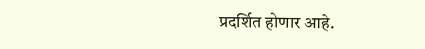प्रदर्शित होणार आहे.